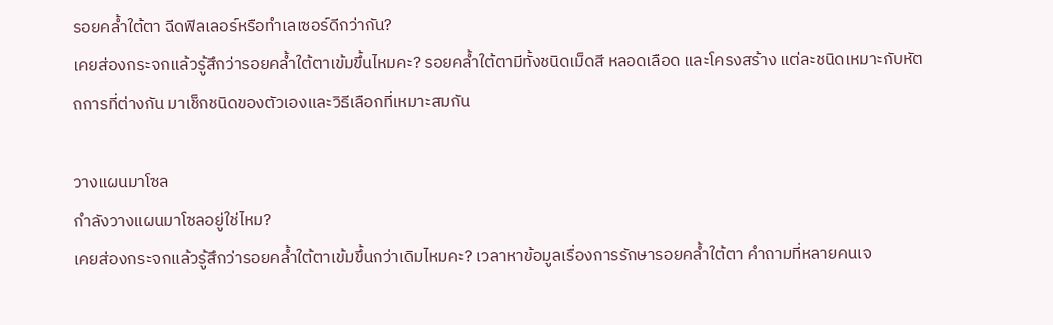รอยคล้ำใต้ตา ฉีดฟิลเลอร์หรือทำเลเซอร์ดีกว่ากัน?
เคยส่องกระจกแล้วรู้สึกว่ารอยคล้ำใต้ตาเข้มขึ้นไหมคะ? รอยคล้ำใต้ตามีทั้งชนิดเม็ดสี หลอดเลือด และโครงสร้าง แต่ละชนิดเหมาะกับหัตถการที่ต่างกัน มาเช็กชนิดของตัวเองและวิธีเลือกที่เหมาะสมกัน

วางแผนมาโซล
กำลังวางแผนมาโซลอยู่ใช่ไหม?
เคยส่องกระจกแล้วรู้สึกว่ารอยคล้ำใต้ตาเข้มขึ้นกว่าเดิมไหมคะ? เวลาหาข้อมูลเรื่องการรักษารอยคล้ำใต้ตา คำถามที่หลายคนเจ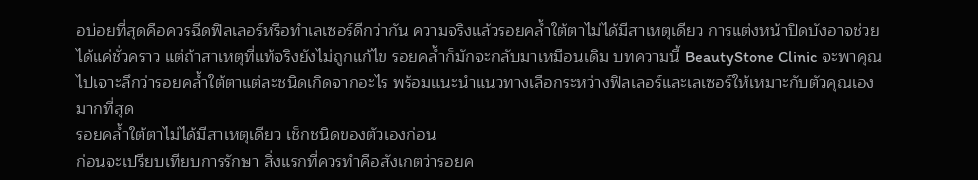อบ่อยที่สุดคือควรฉีดฟิลเลอร์หรือทำเลเซอร์ดีกว่ากัน ความจริงแล้วรอยคล้ำใต้ตาไม่ได้มีสาเหตุเดียว การแต่งหน้าปิดบังอาจช่วยได้แค่ชั่วคราว แต่ถ้าสาเหตุที่แท้จริงยังไม่ถูกแก้ไข รอยคล้ำก็มักจะกลับมาเหมือนเดิม บทความนี้ BeautyStone Clinic จะพาคุณไปเจาะลึกว่ารอยคล้ำใต้ตาแต่ละชนิดเกิดจากอะไร พร้อมแนะนำแนวทางเลือกระหว่างฟิลเลอร์และเลเซอร์ให้เหมาะกับตัวคุณเองมากที่สุด
รอยคล้ำใต้ตาไม่ได้มีสาเหตุเดียว เช็กชนิดของตัวเองก่อน
ก่อนจะเปรียบเทียบการรักษา สิ่งแรกที่ควรทำคือสังเกตว่ารอยค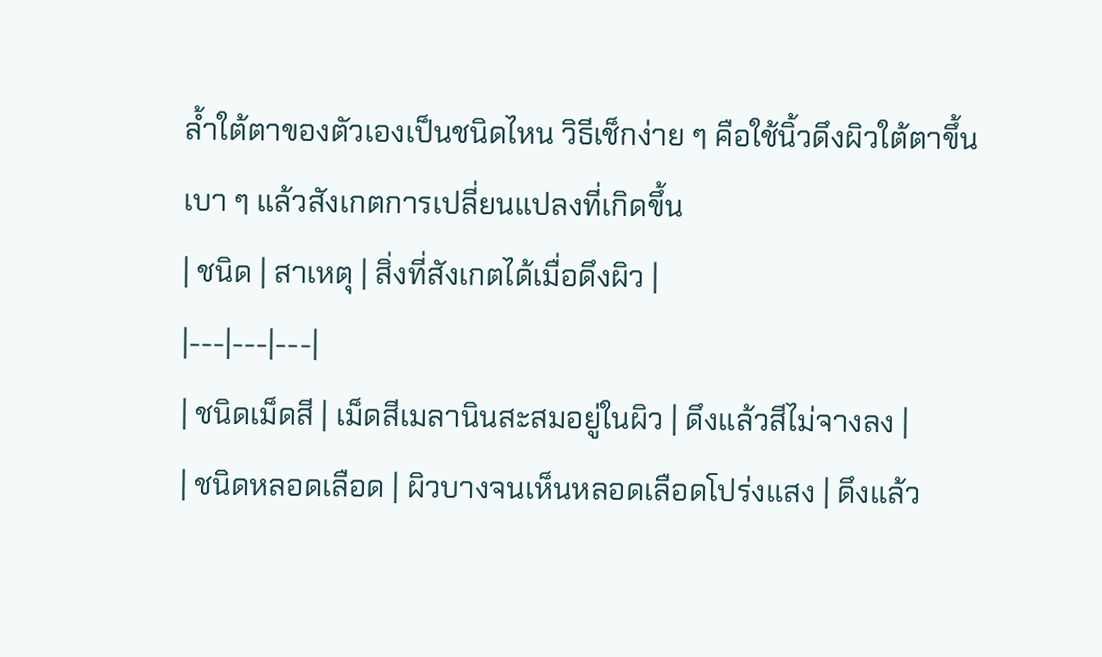ล้ำใต้ตาของตัวเองเป็นชนิดไหน วิธีเช็กง่าย ๆ คือใช้นิ้วดึงผิวใต้ตาขึ้นเบา ๆ แล้วสังเกตการเปลี่ยนแปลงที่เกิดขึ้น
| ชนิด | สาเหตุ | สิ่งที่สังเกตได้เมื่อดึงผิว |
|---|---|---|
| ชนิดเม็ดสี | เม็ดสีเมลานินสะสมอยู่ในผิว | ดึงแล้วสีไม่จางลง |
| ชนิดหลอดเลือด | ผิวบางจนเห็นหลอดเลือดโปร่งแสง | ดึงแล้ว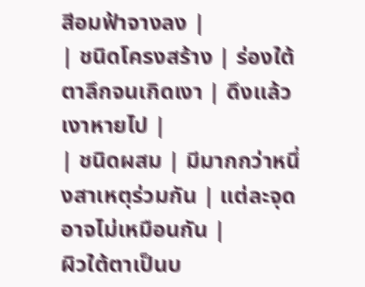สีอมฟ้าจางลง |
| ชนิดโครงสร้าง | ร่องใต้ตาลึกจนเกิดเงา | ดึงแล้วเงาหายไป |
| ชนิดผสม | มีมากกว่าหนึ่งสาเหตุร่วมกัน | แต่ละจุดอาจไม่เหมือนกัน |
ผิวใต้ตาเป็นบ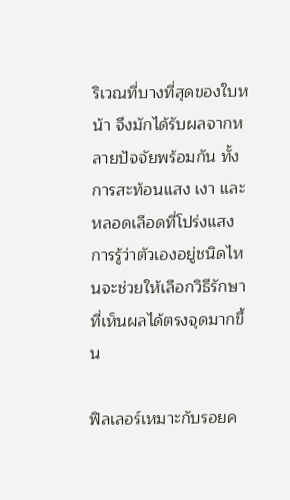ริเวณที่บางที่สุดของใบหน้า จึงมักได้รับผลจากหลายปัจจัยพร้อมกัน ทั้งการสะท้อนแสง เงา และหลอดเลือดที่โปร่งแสง การรู้ว่าตัวเองอยู่ชนิดไหนจะช่วยให้เลือกวิธีรักษาที่เห็นผลได้ตรงจุดมากขึ้น

ฟิลเลอร์เหมาะกับรอยค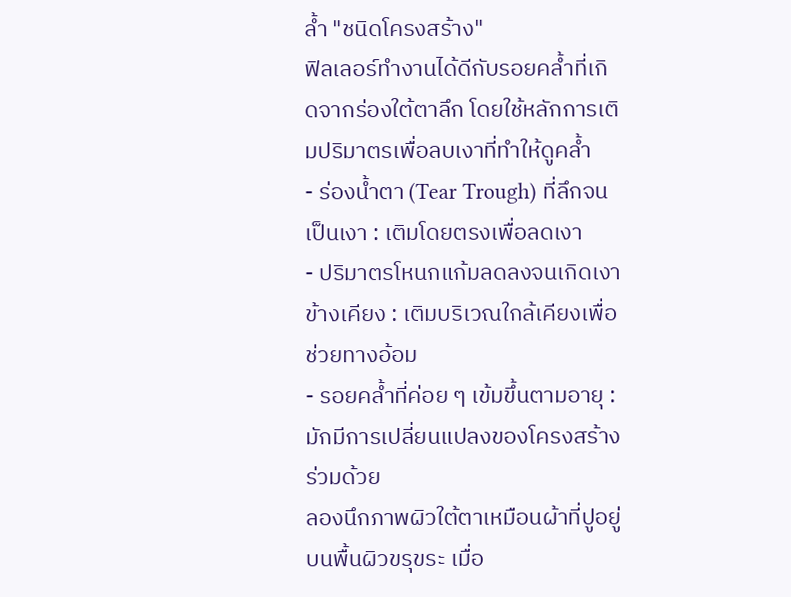ล้ำ "ชนิดโครงสร้าง"
ฟิลเลอร์ทำงานได้ดีกับรอยคล้ำที่เกิดจากร่องใต้ตาลึก โดยใช้หลักการเติมปริมาตรเพื่อลบเงาที่ทำให้ดูคล้ำ
- ร่องน้ำตา (Tear Trough) ที่ลึกจนเป็นเงา : เติมโดยตรงเพื่อลดเงา
- ปริมาตรโหนกแก้มลดลงจนเกิดเงาข้างเคียง : เติมบริเวณใกล้เคียงเพื่อช่วยทางอ้อม
- รอยคล้ำที่ค่อย ๆ เข้มขึ้นตามอายุ : มักมีการเปลี่ยนแปลงของโครงสร้างร่วมด้วย
ลองนึกภาพผิวใต้ตาเหมือนผ้าที่ปูอยู่บนพื้นผิวขรุขระ เมื่อ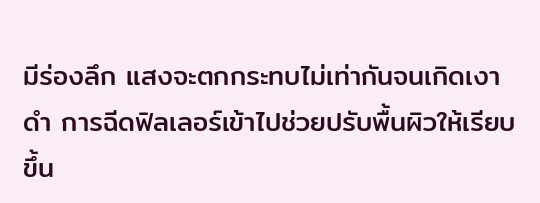มีร่องลึก แสงจะตกกระทบไม่เท่ากันจนเกิดเงาดำ การฉีดฟิลเลอร์เข้าไปช่วยปรับพื้นผิวให้เรียบขึ้น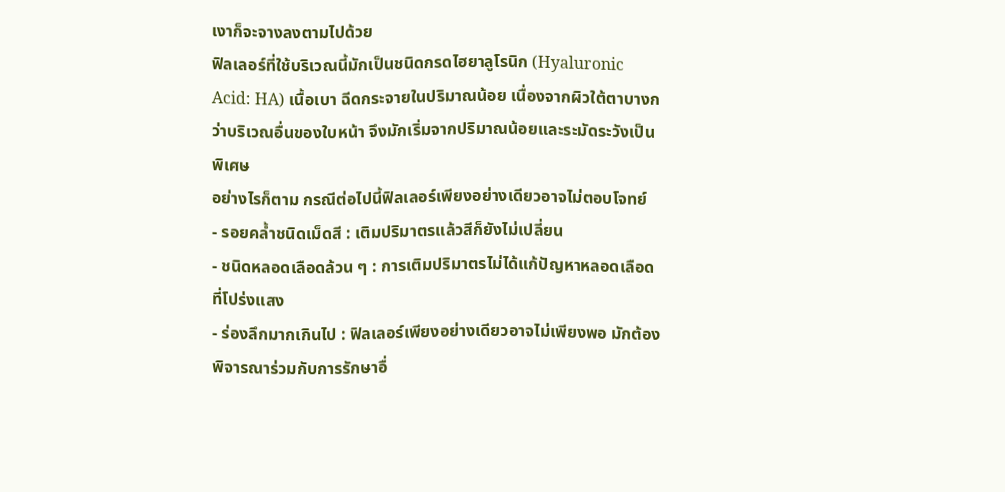เงาก็จะจางลงตามไปด้วย
ฟิลเลอร์ที่ใช้บริเวณนี้มักเป็นชนิดกรดไฮยาลูโรนิก (Hyaluronic Acid: HA) เนื้อเบา ฉีดกระจายในปริมาณน้อย เนื่องจากผิวใต้ตาบางกว่าบริเวณอื่นของใบหน้า จึงมักเริ่มจากปริมาณน้อยและระมัดระวังเป็นพิเศษ
อย่างไรก็ตาม กรณีต่อไปนี้ฟิลเลอร์เพียงอย่างเดียวอาจไม่ตอบโจทย์
- รอยคล้ำชนิดเม็ดสี : เติมปริมาตรแล้วสีก็ยังไม่เปลี่ยน
- ชนิดหลอดเลือดล้วน ๆ : การเติมปริมาตรไม่ได้แก้ปัญหาหลอดเลือดที่โปร่งแสง
- ร่องลึกมากเกินไป : ฟิลเลอร์เพียงอย่างเดียวอาจไม่เพียงพอ มักต้องพิจารณาร่วมกับการรักษาอื่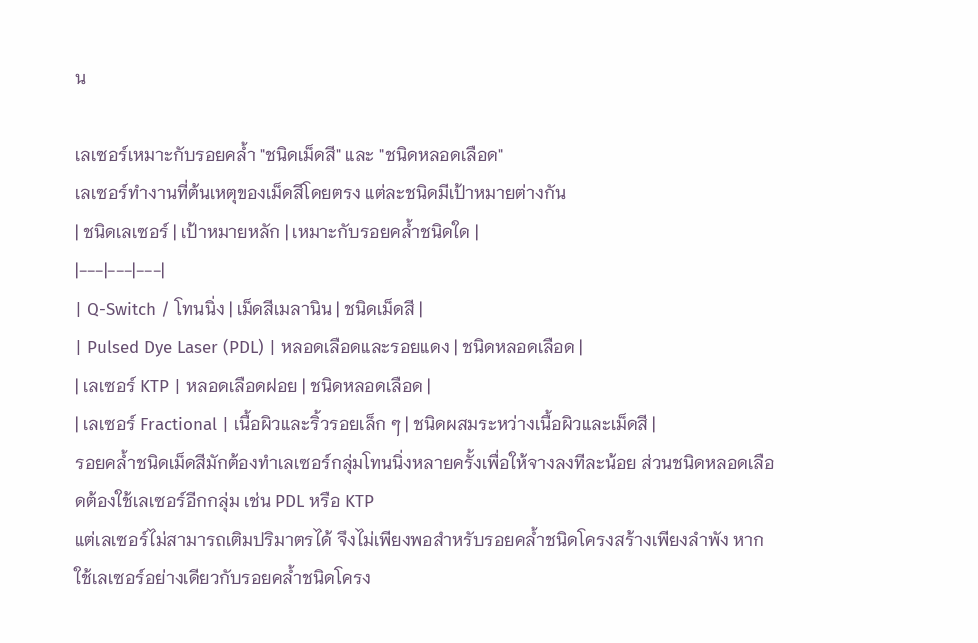น

เลเซอร์เหมาะกับรอยคล้ำ "ชนิดเม็ดสี" และ "ชนิดหลอดเลือด"
เลเซอร์ทำงานที่ต้นเหตุของเม็ดสีโดยตรง แต่ละชนิดมีเป้าหมายต่างกัน
| ชนิดเลเซอร์ | เป้าหมายหลัก | เหมาะกับรอยคล้ำชนิดใด |
|---|---|---|
| Q-Switch / โทนนิ่ง | เม็ดสีเมลานิน | ชนิดเม็ดสี |
| Pulsed Dye Laser (PDL) | หลอดเลือดและรอยแดง | ชนิดหลอดเลือด |
| เลเซอร์ KTP | หลอดเลือดฝอย | ชนิดหลอดเลือด |
| เลเซอร์ Fractional | เนื้อผิวและริ้วรอยเล็ก ๆ | ชนิดผสมระหว่างเนื้อผิวและเม็ดสี |
รอยคล้ำชนิดเม็ดสีมักต้องทำเลเซอร์กลุ่มโทนนิ่งหลายครั้งเพื่อให้จางลงทีละน้อย ส่วนชนิดหลอดเลือดต้องใช้เลเซอร์อีกกลุ่ม เช่น PDL หรือ KTP
แต่เลเซอร์ไม่สามารถเติมปริมาตรได้ จึงไม่เพียงพอสำหรับรอยคล้ำชนิดโครงสร้างเพียงลำพัง หากใช้เลเซอร์อย่างเดียวกับรอยคล้ำชนิดโครง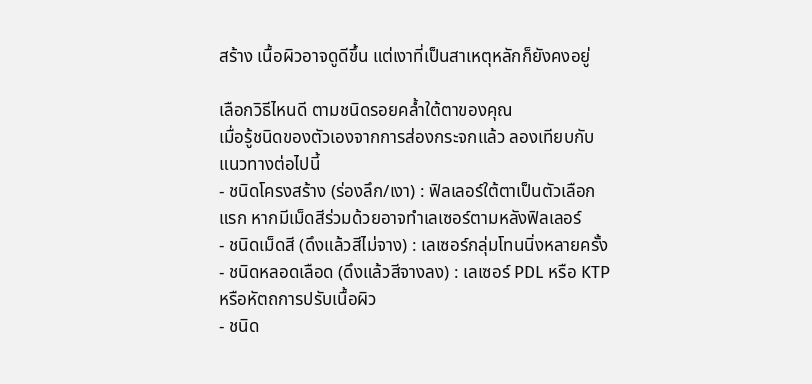สร้าง เนื้อผิวอาจดูดีขึ้น แต่เงาที่เป็นสาเหตุหลักก็ยังคงอยู่

เลือกวิธีไหนดี ตามชนิดรอยคล้ำใต้ตาของคุณ
เมื่อรู้ชนิดของตัวเองจากการส่องกระจกแล้ว ลองเทียบกับแนวทางต่อไปนี้
- ชนิดโครงสร้าง (ร่องลึก/เงา) : ฟิลเลอร์ใต้ตาเป็นตัวเลือกแรก หากมีเม็ดสีร่วมด้วยอาจทำเลเซอร์ตามหลังฟิลเลอร์
- ชนิดเม็ดสี (ดึงแล้วสีไม่จาง) : เลเซอร์กลุ่มโทนนิ่งหลายครั้ง
- ชนิดหลอดเลือด (ดึงแล้วสีจางลง) : เลเซอร์ PDL หรือ KTP หรือหัตถการปรับเนื้อผิว
- ชนิด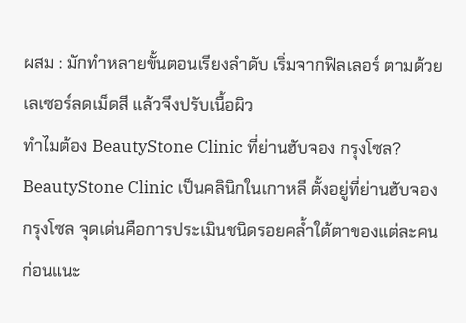ผสม : มักทำหลายขั้นตอนเรียงลำดับ เริ่มจากฟิลเลอร์ ตามด้วยเลเซอร์ลดเม็ดสี แล้วจึงปรับเนื้อผิว
ทำไมต้อง BeautyStone Clinic ที่ย่านฮับจอง กรุงโซล?
BeautyStone Clinic เป็นคลินิกในเกาหลี ตั้งอยู่ที่ย่านฮับจอง กรุงโซล จุดเด่นคือการประเมินชนิดรอยคล้ำใต้ตาของแต่ละคนก่อนแนะ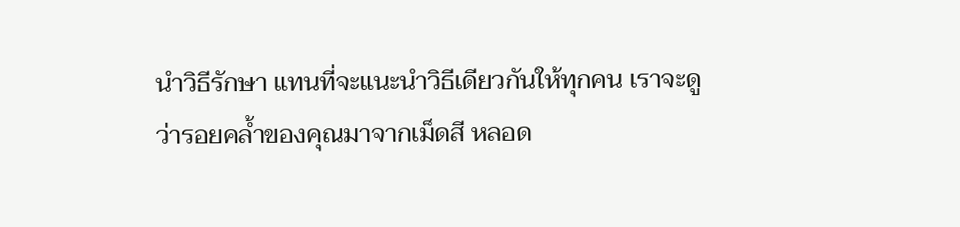นำวิธีรักษา แทนที่จะแนะนำวิธีเดียวกันให้ทุกคน เราจะดูว่ารอยคล้ำของคุณมาจากเม็ดสี หลอด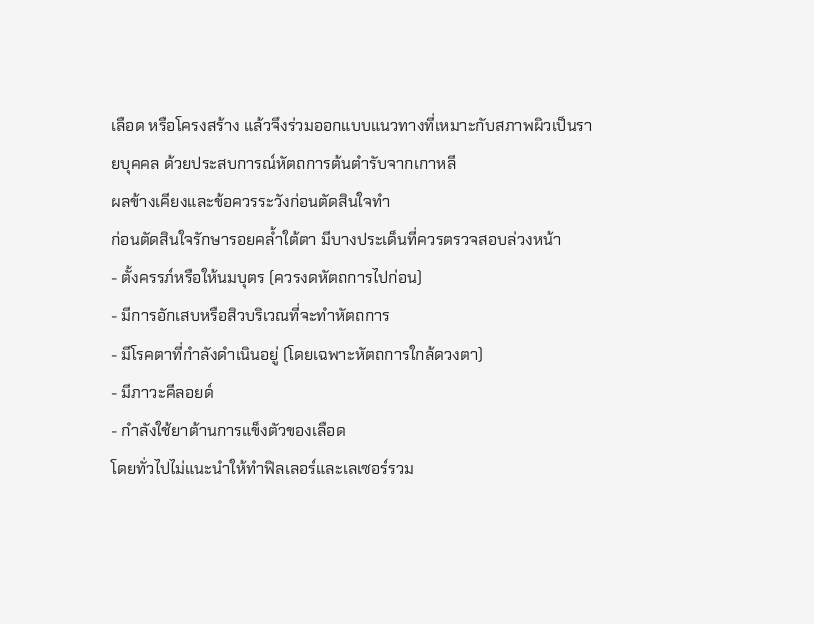เลือด หรือโครงสร้าง แล้วจึงร่วมออกแบบแนวทางที่เหมาะกับสภาพผิวเป็นรายบุคคล ด้วยประสบการณ์หัตถการต้นตำรับจากเกาหลี
ผลข้างเคียงและข้อควรระวังก่อนตัดสินใจทำ
ก่อนตัดสินใจรักษารอยคล้ำใต้ตา มีบางประเด็นที่ควรตรวจสอบล่วงหน้า
- ตั้งครรภ์หรือให้นมบุตร (ควรงดหัตถการไปก่อน)
- มีการอักเสบหรือสิวบริเวณที่จะทำหัตถการ
- มีโรคตาที่กำลังดำเนินอยู่ (โดยเฉพาะหัตถการใกล้ดวงตา)
- มีภาวะคีลอยด์
- กำลังใช้ยาต้านการแข็งตัวของเลือด
โดยทั่วไปไม่แนะนำให้ทำฟิลเลอร์และเลเซอร์รวม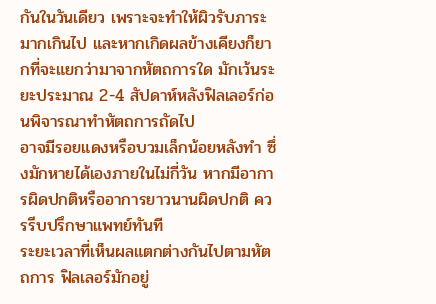กันในวันเดียว เพราะจะทำให้ผิวรับภาระมากเกินไป และหากเกิดผลข้างเคียงก็ยากที่จะแยกว่ามาจากหัตถการใด มักเว้นระยะประมาณ 2-4 สัปดาห์หลังฟิลเลอร์ก่อนพิจารณาทำหัตถการถัดไป
อาจมีรอยแดงหรือบวมเล็กน้อยหลังทำ ซึ่งมักหายได้เองภายในไม่กี่วัน หากมีอาการผิดปกติหรืออาการยาวนานผิดปกติ ควรรีบปรึกษาแพทย์ทันที
ระยะเวลาที่เห็นผลแตกต่างกันไปตามหัตถการ ฟิลเลอร์มักอยู่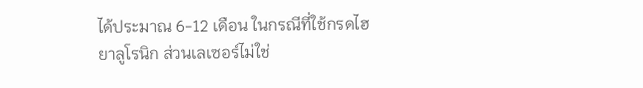ได้ประมาณ 6-12 เดือน ในกรณีที่ใช้กรดไฮยาลูโรนิก ส่วนเลเซอร์ไม่ใช่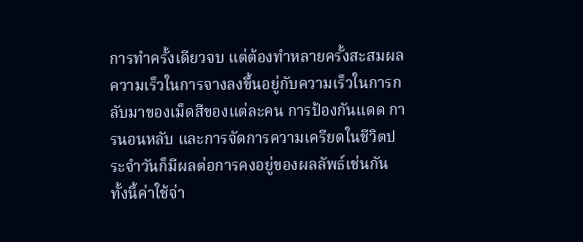การทำครั้งเดียวจบ แต่ต้องทำหลายครั้งสะสมผล ความเร็วในการจางลงขึ้นอยู่กับความเร็วในการกลับมาของเม็ดสีของแต่ละคน การป้องกันแดด การนอนหลับ และการจัดการความเครียดในชีวิตประจำวันก็มีผลต่อการคงอยู่ของผลลัพธ์เช่นกัน ทั้งนี้ค่าใช้จ่า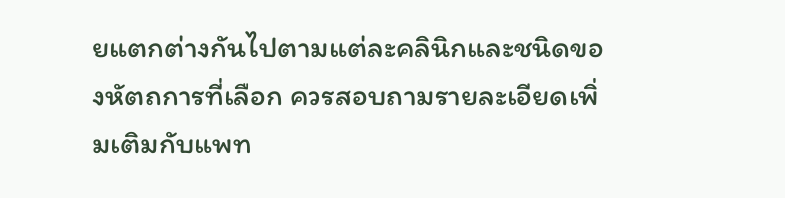ยแตกต่างกันไปตามแต่ละคลินิกและชนิดของหัตถการที่เลือก ควรสอบถามรายละเอียดเพิ่มเติมกับแพท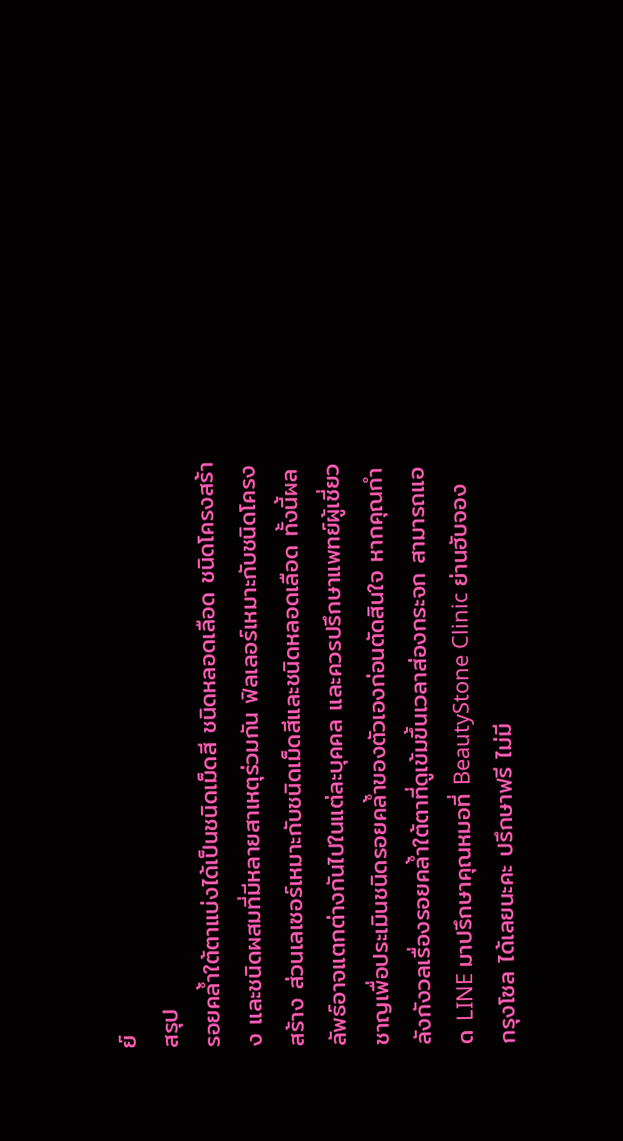ย์
สรุป
รอยคล้ำใต้ตาแบ่งได้เป็นชนิดเม็ดสี ชนิดหลอดเลือด ชนิดโครงสร้าง และชนิดผสมที่มีหลายสาเหตุร่วมกัน ฟิลเลอร์เหมาะกับชนิดโครงสร้าง ส่วนเลเซอร์เหมาะกับชนิดเม็ดสีและชนิดหลอดเลือด ทั้งนี้ผลลัพธ์อาจแตกต่างกันไปในแต่ละบุคคล และควรปรึกษาแพทย์ผู้เชี่ยวชาญเพื่อประเมินชนิดรอยคล้ำของตัวเองก่อนตัดสินใจ หากคุณกำลังกังวลเรื่องรอยคล้ำใต้ตาที่ดูเข้มขึ้นเวลาส่องกระจก สามารถแอด LINE มาปรึกษาคุณหมอที่ BeautyStone Clinic ย่านฮับจอง กรุงโซล ได้เลยนะคะ ปรึกษาฟรี ไม่มี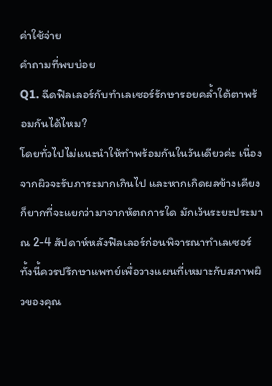ค่าใช้จ่าย
คำถามที่พบบ่อย
Q1. ฉีดฟิลเลอร์กับทำเลเซอร์รักษารอยคล้ำใต้ตาพร้อมกันได้ไหม?
โดยทั่วไปไม่แนะนำให้ทำพร้อมกันในวันเดียวค่ะ เนื่องจากผิวจะรับภาระมากเกินไป และหากเกิดผลข้างเคียงก็ยากที่จะแยกว่ามาจากหัตถการใด มักเว้นระยะประมาณ 2-4 สัปดาห์หลังฟิลเลอร์ก่อนพิจารณาทำเลเซอร์ ทั้งนี้ควรปรึกษาแพทย์เพื่อวางแผนที่เหมาะกับสภาพผิวของคุณ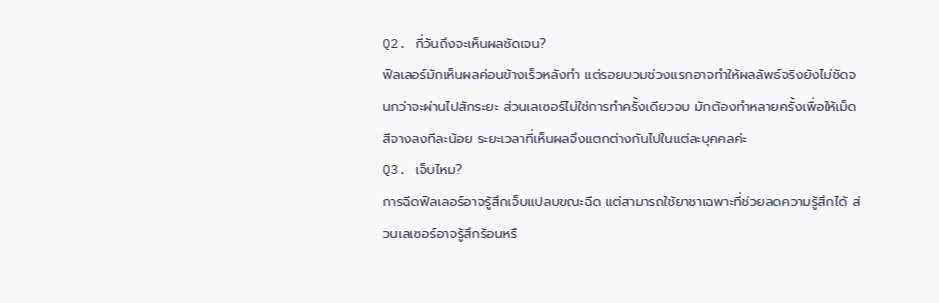Q2. กี่วันถึงจะเห็นผลชัดเจน?
ฟิลเลอร์มักเห็นผลค่อนข้างเร็วหลังทำ แต่รอยบวมช่วงแรกอาจทำให้ผลลัพธ์จริงยังไม่ชัดจนกว่าจะผ่านไปสักระยะ ส่วนเลเซอร์ไม่ใช่การทำครั้งเดียวจบ มักต้องทำหลายครั้งเพื่อให้เม็ดสีจางลงทีละน้อย ระยะเวลาที่เห็นผลจึงแตกต่างกันไปในแต่ละบุคคลค่ะ
Q3. เจ็บไหม?
การฉีดฟิลเลอร์อาจรู้สึกเจ็บแปลบขณะฉีด แต่สามารถใช้ยาชาเฉพาะที่ช่วยลดความรู้สึกได้ ส่วนเลเซอร์อาจรู้สึกร้อนหรื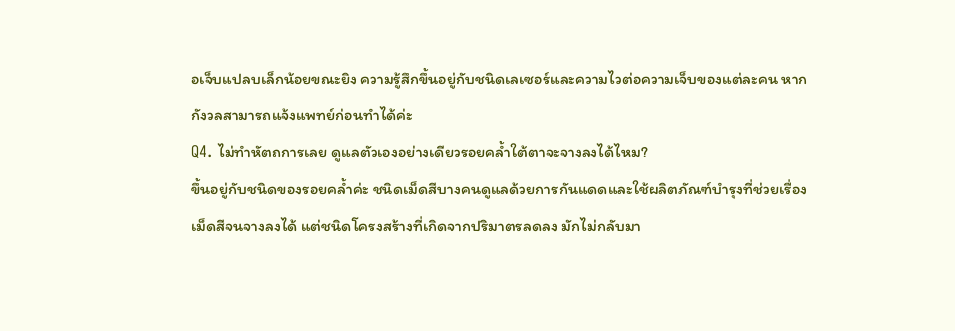อเจ็บแปลบเล็กน้อยขณะยิง ความรู้สึกขึ้นอยู่กับชนิดเลเซอร์และความไวต่อความเจ็บของแต่ละคน หากกังวลสามารถแจ้งแพทย์ก่อนทำได้ค่ะ
Q4. ไม่ทำหัตถการเลย ดูแลตัวเองอย่างเดียวรอยคล้ำใต้ตาจะจางลงได้ไหม?
ขึ้นอยู่กับชนิดของรอยคล้ำค่ะ ชนิดเม็ดสีบางคนดูแลด้วยการกันแดดและใช้ผลิตภัณฑ์บำรุงที่ช่วยเรื่องเม็ดสีจนจางลงได้ แต่ชนิดโครงสร้างที่เกิดจากปริมาตรลดลง มักไม่กลับมา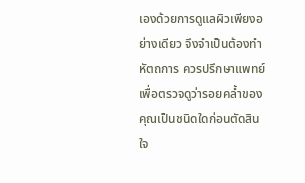เองด้วยการดูแลผิวเพียงอย่างเดียว จึงจำเป็นต้องทำหัตถการ ควรปรึกษาแพทย์เพื่อตรวจดูว่ารอยคล้ำของคุณเป็นชนิดใดก่อนตัดสินใจ